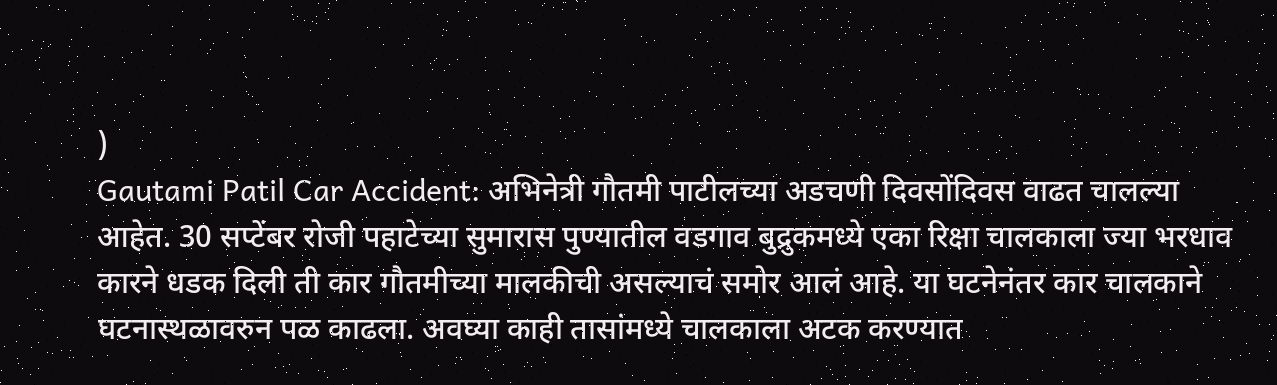)
Gautami Patil Car Accident: अभिनेत्री गौतमी पाटीलच्या अडचणी दिवसोंदिवस वाढत चालल्या आहेत. 30 सप्टेंबर रोजी पहाटेच्या सुमारास पुण्यातील वडगाव बुद्रुकमध्ये एका रिक्षा चालकाला ज्या भरधाव कारने धडक दिली ती कार गौतमीच्या मालकीची असल्याचं समोर आलं आहे. या घटनेनंतर कार चालकाने घटनास्थळावरुन पळ काढला. अवघ्या काही तासांमध्ये चालकाला अटक करण्यात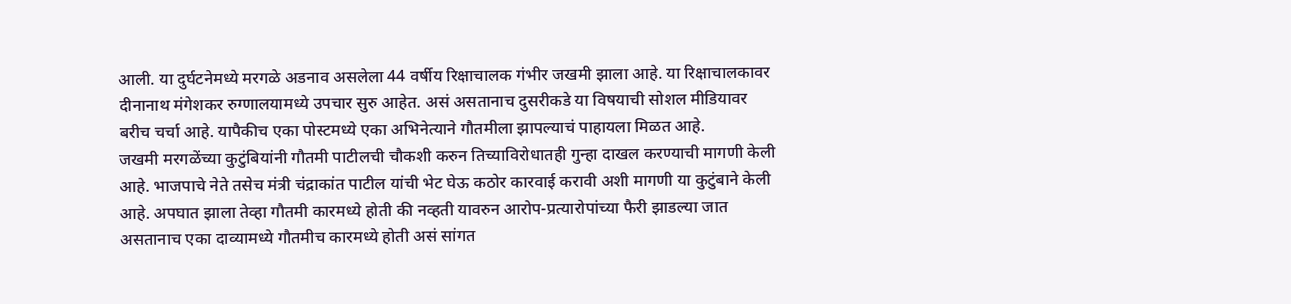आली. या दुर्घटनेमध्ये मरगळे अडनाव असलेला 44 वर्षीय रिक्षाचालक गंभीर जखमी झाला आहे. या रिक्षाचालकावर दीनानाथ मंगेशकर रुग्णालयामध्ये उपचार सुरु आहेत. असं असतानाच दुसरीकडे या विषयाची सोशल मीडियावर बरीच चर्चा आहे. यापैकीच एका पोस्टमध्ये एका अभिनेत्याने गौतमीला झापल्याचं पाहायला मिळत आहे.
जखमी मरगळेंच्या कुटुंबियांनी गौतमी पाटीलची चौकशी करुन तिच्याविरोधातही गुन्हा दाखल करण्याची मागणी केली आहे. भाजपाचे नेते तसेच मंत्री चंद्राकांत पाटील यांची भेट घेऊ कठोर कारवाई करावी अशी मागणी या कुटुंबाने केली आहे. अपघात झाला तेव्हा गौतमी कारमध्ये होती की नव्हती यावरुन आरोप-प्रत्यारोपांच्या फैरी झाडल्या जात असतानाच एका दाव्यामध्ये गौतमीच कारमध्ये होती असं सांगत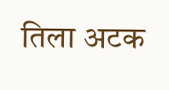तिला अटक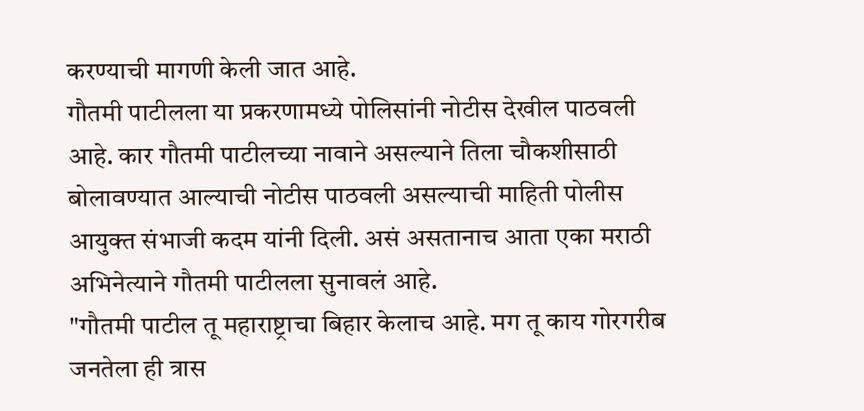करण्याची मागणी केली जात आहे.
गौतमी पाटीलला या प्रकरणामध्ये पोलिसांनी नोटीस देखील पाठवली आहे. कार गौतमी पाटीलच्या नावाने असल्याने तिला चौकशीसाठी बोलावण्यात आल्याची नोटीस पाठवली असल्याची माहिती पोलीस आयुक्त संभाजी कदम यांनी दिली. असं असतानाच आता एका मराठी अभिनेत्याने गौतमी पाटीलला सुनावलं आहे.
"गौतमी पाटील तू महाराष्ट्राचा बिहार केलाच आहे. मग तू काय गोरगरीब जनतेला ही त्रास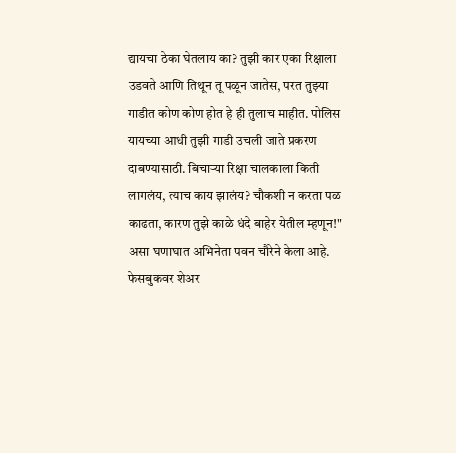द्यायचा ठेका घेतलाय का? तुझी कार एका रिक्षाला उडवते आणि तिथून तू पळून जातेस, परत तुझ्या गाडीत कोण कोण होत हे ही तुलाच माहीत. पोलिस यायच्या आधी तुझी गाडी उचली जाते प्रकरण दाबण्यासाठी. बिचाऱ्या रिक्षा चालकाला किती लागलंय, त्याच काय झालंय? चौकशी न करता पळ काढता, कारण तुझे काळे धंदे बाहेर येतील म्हणून!" असा घणाघात अभिनेता पवन चौरेने केला आहे.
फेसबुकवर शेअर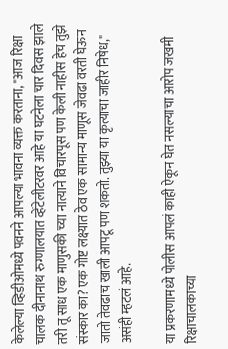केलेल्या व्हिडीओमध्ये पवनने आपल्या भावना व्यक्त करताना, "आज रिक्षा चालक दीनानाथ रुग्णालयात व्हेंटेलीटरवर आहे या घटनेला चार दिवस झाले तरी तू साध एक माणुसकी च्या नात्याने विचारपूस पण केली नाहीस हेच तुझे संस्कार का? एक गोष्ट लक्ष्यात ठेव एक सामान्य माणूस जेवढा वरती घेऊन जातो तेवढाच खाली आपटू पण शकतो. तुझ्या या कृत्याचा जाहीर निषेध," असंही म्हटलं आहे.

या प्रकरणामध्ये पोलीस आपलं काही ऐकून घेत नसल्याचा आरोप जखमी रिक्षाचालकाच्या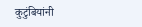कुटुंबियांनी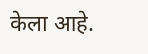केला आहे.